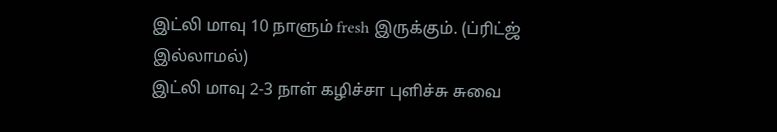இட்லி மாவு 10 நாளும் fresh இருக்கும். (ப்ரிட்ஜ் இல்லாமல்)
இட்லி மாவு 2-3 நாள் கழிச்சா புளிச்சு சுவை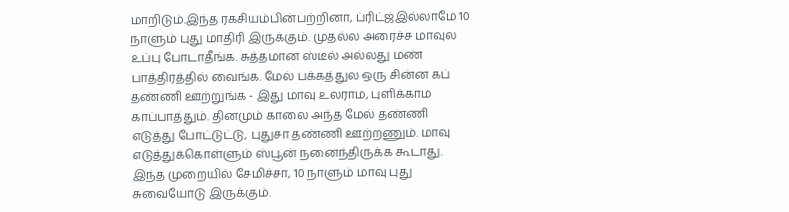மாறிடும்.இந்த ரகசியம்பின்பற்றினா, ப்ரிட்ஜ்இல்லாமே 10 நாளும் புது மாதிரி இருக்கும். முதல்ல அரைச்ச மாவுல உப்பு போடாதீங்க. சுத்தமான ஸ்டீல் அல்லது மண் பாத்திரத்தில் வைங்க. மேல் பக்கத்துல ஒரு சின்ன கப் தண்ணி ஊற்றுங்க - இது மாவு உலராம, புளிக்காம காப்பாத்தும். தினமும் காலை அந்த மேல் தண்ணி எடுத்து போட்டுட்டு, புதுசா தண்ணி ஊற்றணும். மாவு எடுத்துக்கொள்ளும் ஸ்பூன் நனைந்திருக்க கூடாது. இந்த முறையில் சேமிச்சா, 10 நாளும் மாவு புது சுவையோடு இருக்கும்.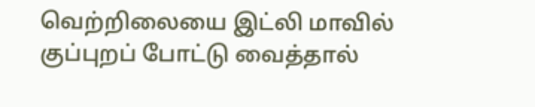வெற்றிலையை இட்லி மாவில் குப்புறப் போட்டு வைத்தால்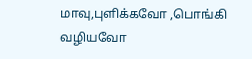மாவு,புளிக்கவோ ,பொங்கி வழியவோ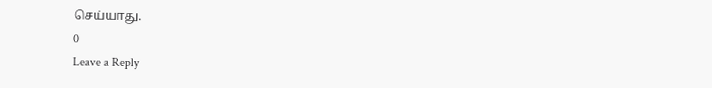செய்யாது.
0
Leave a Reply